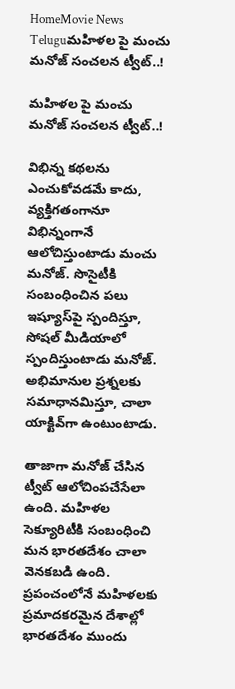HomeMovie News Teluguమహిళల పై మంచు మనోజ్‌ సంచలన ట్వీట్‌..!

మహిళల పై మంచు మనోజ్‌ సంచలన ట్వీట్‌..!

విభిన్న కథలను ఎంచుకోవడమే కాదు, వ్యక్తిగతంగానూ విభిన్నంగానే ఆలోచిస్తుంటాడు మంచు మనోజ్‌. సొసైటీకి సంబంధించిన పలు ఇష్యూస్‌పై స్పందిస్తూ, సోషల్‌ మీడియాలో స్పందిస్తుంటాడు మనోజ్‌. అభిమానుల ప్రశ్నలకు సమాధానమిస్తూ, చాలా యాక్టివ్‌గా ఉంటుంటాడు.

తాజాగా మనోజ్‌ చేసిన ట్వీట్‌ ఆలోచింపచేసేలా ఉంది. మహిళల సెక్యూరిటీకి సంబంధించి మన భారతదేశం చాలా వెనకబడి ఉంది. ప్రపంచంలోనే మహిళలకు ప్రమాదకరమైన దేశాల్లో భారతదేశం ముందు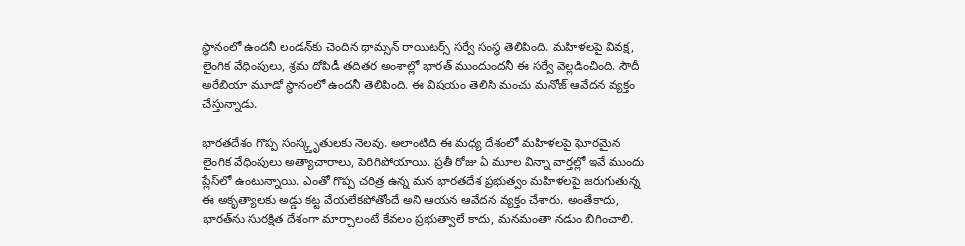స్థానంలో ఉందనీ లండన్‌కు చెందిన థామ్సన్‌ రాయిటర్స్‌ సర్వే సంస్థ తెలిపింది. మహిళలపై వివక్ష, లైంగిక వేధింపులు, శ్రమ దోపిడీ తదితర అంశాల్లో భారత్‌ ముందుందనీ ఈ సర్వే వెల్లడించింది. సౌదీ అరేబియా మూడో స్థానంలో ఉందనీ తెలిపింది. ఈ విషయం తెలిసి మంచు మనోజ్‌ ఆవేదన వ్యక్తం చేస్తున్నాడు.

భారతదేశం గొప్ప సంస్క్తృతులకు నెలవు. అలాంటిది ఈ మధ్య దేశంలో మహిళలపై ఘోరమైన లైంగిక వేధింపులు అత్యాచారాలు, పెరిగిపోయాయి. ప్రతీ రోజు ఏ మూల విన్నా వార్తల్లో ఇవే ముందు ప్లేస్‌లో ఉంటున్నాయి. ఎంతో గొప్ప చరిత్ర ఉన్న మన భారతదేశ ప్రభుత్వం మహిళలపై జరుగుతున్న ఈ అకృత్యాలకు అడ్డు కట్ట వేయలేకపోతోందే అని ఆయన ఆవేదన వ్యక్తం చేశారు. అంతేకాదు, భారత్‌ను సురక్షిత దేశంగా మార్చాలంటే కేవలం ప్రభుత్వాలే కాదు, మనమంతా నడుం బిగించాలి.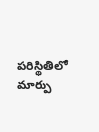పరిస్థితిలో మార్పు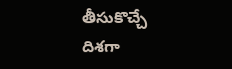తీసుకొచ్చే దిశగా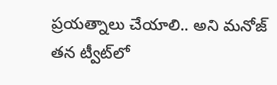ప్రయత్నాలు చేయాలి.. అని మనోజ్‌ తన ట్వీట్‌లో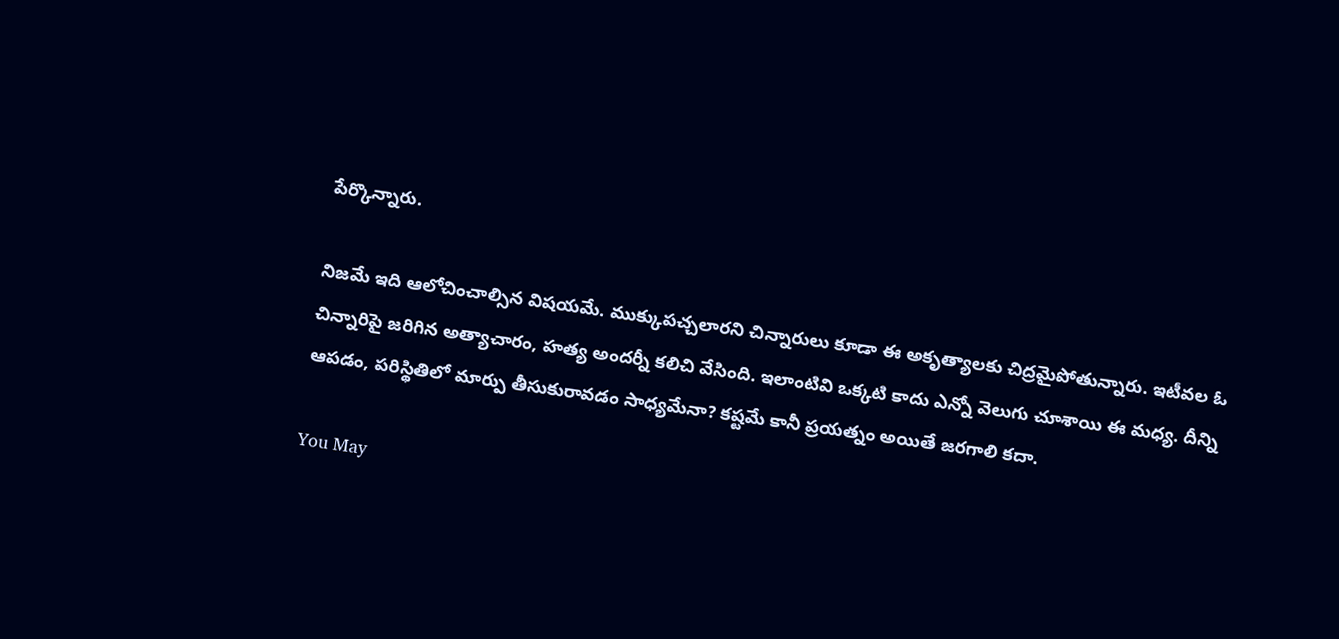పేర్కొన్నారు.

నిజమే ఇది ఆలోచించాల్సిన విషయమే. ముక్కుపచ్చలారని చిన్నారులు కూడా ఈ అకృత్యాలకు చిద్రమైపోతున్నారు. ఇటీవల ఓ చిన్నారిపై జరిగిన అత్యాచారం, హత్య అందర్నీ కలిచి వేసింది. ఇలాంటివి ఒక్కటి కాదు ఎన్నో వెలుగు చూశాయి ఈ మధ్య. దీన్ని ఆపడం, పరిస్థితిలో మార్పు తీసుకురావడం సాధ్యమేనా? కష్టమే కానీ ప్రయత్నం అయితే జరగాలి కదా.

You May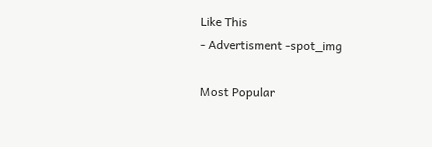Like This
- Advertisment -spot_img

Most Popular